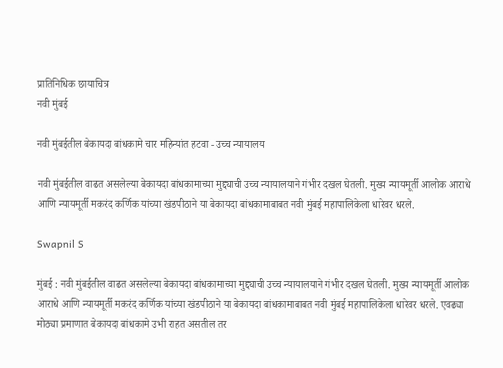प्रातिनिधिक छायाचित्र
नवी मुंबई

नवी मुंबईतील बेकायदा बांधकामे चार महिन्यांत हटवा - उच्च न्यायालय

नवी मुंबईतील वाढत असलेल्या बेकायदा बांधकामाच्या मुद्द्याची उच्च न्यायालयाने गंभीर दखल घेतली. मुख्य न्यायमूर्ती आलोक आराधे आणि न्यायमूर्ती मकरंद कर्णिक यांच्या खंडपीठाने या बेकायदा बांधकामाबाबत नवी मुंबई महापालिकेला धारेवर धरले.

Swapnil S

मुंबई : नवी मुंबईतील वाढत असलेल्या बेकायदा बांधकामाच्या मुद्द्याची उच्च न्यायालयाने गंभीर दखल घेतली. मुख्य न्यायमूर्ती आलोक आराधे आणि न्यायमूर्ती मकरंद कर्णिक यांच्या खंडपीठाने या बेकायदा बांधकामाबाबत नवी मुंबई महापालिकेला धारेवर धरले. एवढ्या मोठ्या प्रमाणात बेकायदा बांधकामे उभी राहत असतील तर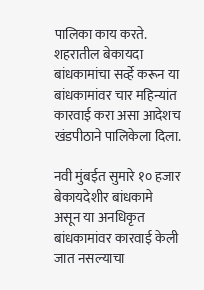पालिका काय करते. शहरातील बेकायदा बांधकामांचा सर्व्हे करून या बांधकामांवर चार महिन्यांत कारवाई करा असा आदेशच खंडपीठाने पालिकेला दिला.

नवी मुंबईत सुमारे १० हजार बेकायदेशीर बांधकामे असून या अनधिकृत बांधकामांवर कारवाई केली जात नसल्याचा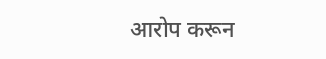आरोप करून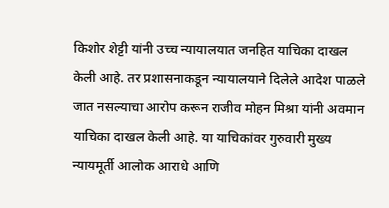किशोर शेट्टी यांनी उच्च न्यायालयात जनहित याचिका दाखल केली आहे. तर प्रशासनाकडून न्यायालयाने दिलेले आदेश पाळले जात नसल्याचा आरोप करून राजीव मोहन मिश्रा यांनी अवमान याचिका दाखल केली आहे. या याचिकांवर गुरुवारी मुख्य न्यायमूर्ती आलोक आराधे आणि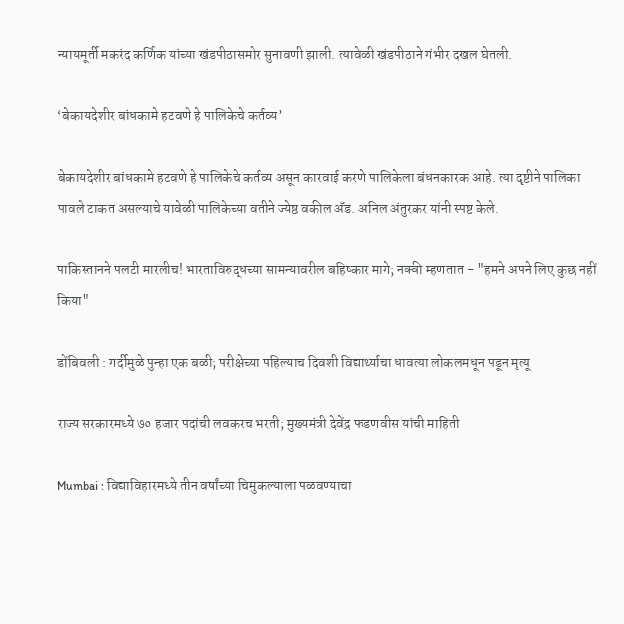न्यायमूर्ती मकरंद कर्णिक यांच्या खंडपीठासमोर सुनावणी झाली. त्यावेळी खंडपीठाने गंभीर दखल घेतली.

‘बेकायदेशीर बांधकामे हटवणे हे पालिकेचे कर्तव्य’

बेकायदेशीर बांधकामे हटवणे हे पालिकेचे कर्तव्य असून कारवाई करणे पालिकेला बंधनकारक आहे. त्या दृष्टीने पालिका पावले टाकत असल्याचे यावेळी पालिकेच्या वतीने ज्येष्ठ वकील अ‍ॅड. अनिल अंतुरकर यांनी स्पष्ट केले.

पाकिस्तानने पलटी मारलीच! भारताविरुद्धच्या सामन्यावरील बहिष्कार मागे; नक्वी म्हणतात - "हमने अपने लिए कुछ नहीं किया"

डोंबिवली : गर्दीमुळे पुन्हा एक बळी; परीक्षेच्या पहिल्याच दिवशी विद्यार्थ्याचा धावत्या लोकलमधून पडून मृत्यू

राज्य सरकारमध्ये ७० हजार पदांची लवकरच भरती; मुख्यमंत्री देवेंद्र फडणवीस यांची माहिती

Mumbai : विद्याविहारमध्ये तीन वर्षांच्या चिमुकल्याला पळवण्याचा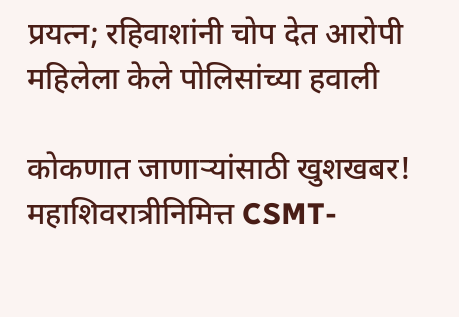प्रयत्न; रहिवाशांनी चोप देत आरोपी महिलेला केले पोलिसांच्या हवाली

कोकणात जाणाऱ्यांसाठी खुशखबर! महाशिवरात्रीनिमित्त CSMT-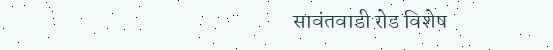सावंतवाडी रोड विशेष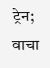ट्रेन; वाचा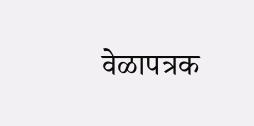वेळापत्रक